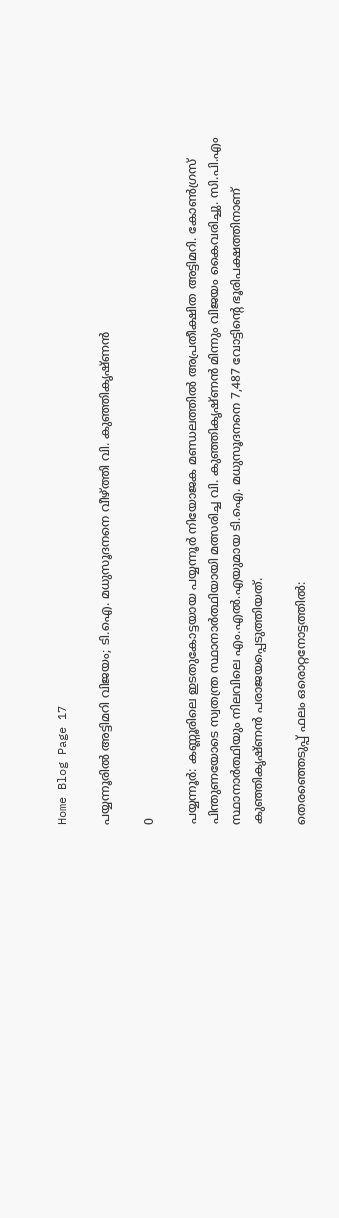Home Blog Page 17

പയ്യന്നൂരിൽ അട്ടിമറി വിജയം; ടി.ഐ. മധുസൂദനനെ വീഴ്ത്തി വി. കുഞ്ഞികൃഷ്ണൻ

0

പയ്യന്നൂർ: കണ്ണൂരിലെ ഇടതുകോട്ടയായ പയ്യന്നൂർ നിയോജക മണ്ഡലത്തിൽ അപ്രതീക്ഷിത അട്ടിമറി. കോൺഗ്രസ് പിന്തുണയോടെ സ്വതന്ത്ര സ്ഥാനാർത്ഥിയായി മത്സരിച്ച വി. കുഞ്ഞികൃഷ്ണൻ മിന്നും വിജയം കൈവരിച്ചു. സി.പി.എം സ്ഥാനാർത്ഥിയും നിലവിലെ എം.എൽ.എയുമായ ടി.ഐ. മധുസൂദനനെ 7,487 വോട്ടിന്റെ ഭൂരിപക്ഷത്തിനാണ് കുഞ്ഞികൃഷ്ണൻ പരാജയപ്പെടുത്തിയത്.

തെരഞ്ഞെടുപ്പ് ഫലം ഒരൊറ്റനോട്ടത്തിൽ: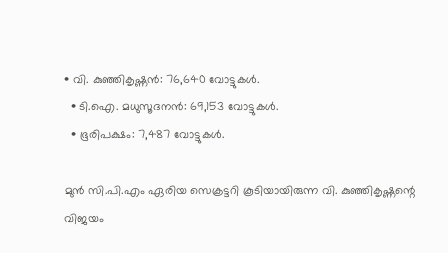• വി. കുഞ്ഞികൃഷ്ണൻ: 76,640 വോട്ടുകൾ.
  • ടി.ഐ. മധുസൂദനൻ: 69,153 വോട്ടുകൾ.
  • ഭൂരിപക്ഷം: 7,487 വോട്ടുകൾ.

മുൻ സി.പി.എം ഏരിയ സെക്രട്ടറി കൂടിയായിരുന്ന വി. കുഞ്ഞികൃഷ്ണന്റെ വിജയം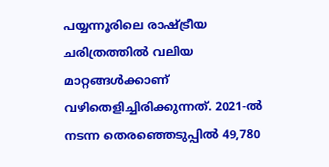പയ്യന്നൂരിലെ രാഷ്ട്രീയ ചരിത്രത്തിൽ വലിയ മാറ്റങ്ങൾക്കാണ് വഴിതെളിച്ചിരിക്കുന്നത്. 2021-ൽ നടന്ന തെരഞ്ഞെടുപ്പിൽ 49,780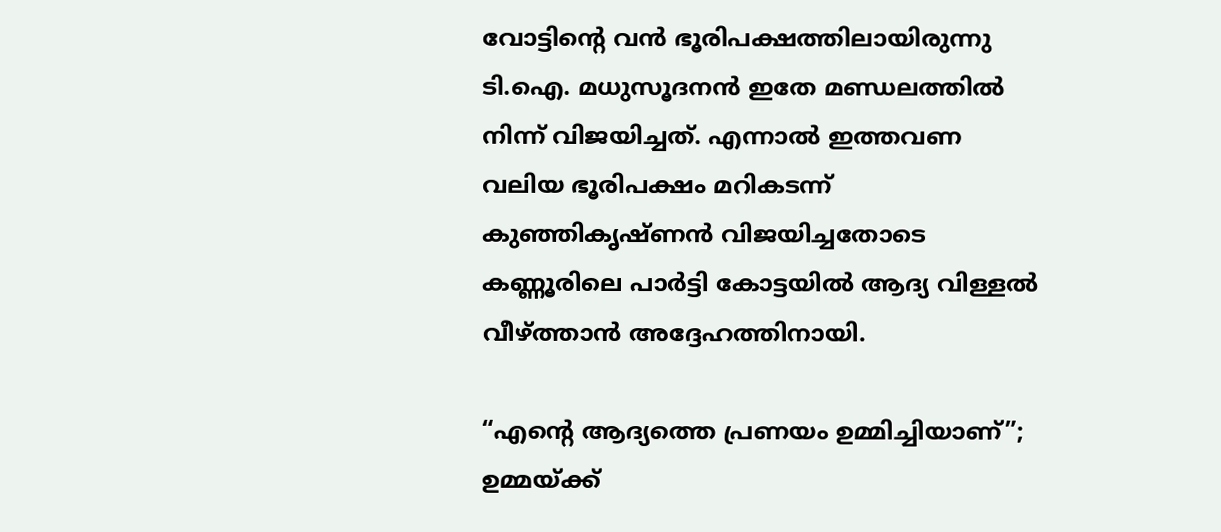വോട്ടിന്റെ വൻ ഭൂരിപക്ഷത്തിലായിരുന്നു ടി.ഐ. മധുസൂദനൻ ഇതേ മണ്ഡലത്തിൽ നിന്ന് വിജയിച്ചത്. എന്നാൽ ഇത്തവണ വലിയ ഭൂരിപക്ഷം മറികടന്ന് കുഞ്ഞികൃഷ്ണൻ വിജയിച്ചതോടെ കണ്ണൂരിലെ പാർട്ടി കോട്ടയിൽ ആദ്യ വിള്ളൽ വീഴ്ത്താൻ അദ്ദേഹത്തിനായി.

“എന്റെ ആദ്യത്തെ പ്രണയം ഉമ്മിച്ചിയാണ്”; ഉമ്മയ്ക്ക്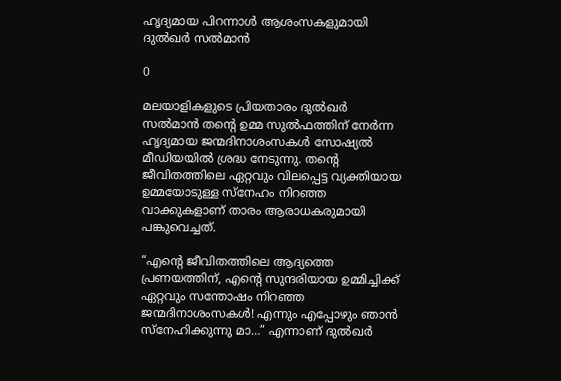ഹൃദ്യമായ പിറന്നാൾ ആശംസകളുമായി ദുൽഖർ സൽമാൻ

0

മലയാളികളുടെ പ്രിയതാരം ദുൽഖർ സൽമാൻ തന്റെ ഉമ്മ സുൽഫത്തിന് നേർന്ന ഹൃദ്യമായ ജന്മദിനാശംസകൾ സോഷ്യൽ മീഡിയയിൽ ശ്രദ്ധ നേടുന്നു. തന്റെ ജീവിതത്തിലെ ഏറ്റവും വിലപ്പെട്ട വ്യക്തിയായ ഉമ്മയോടുള്ള സ്നേഹം നിറഞ്ഞ വാക്കുകളാണ് താരം ആരാധകരുമായി പങ്കുവെച്ചത്.

“എന്റെ ജീവിതത്തിലെ ആദ്യത്തെ പ്രണയത്തിന്, എന്റെ സുന്ദരിയായ ഉമ്മിച്ചിക്ക് ഏറ്റവും സന്തോഷം നിറഞ്ഞ ജന്മദിനാശംസകൾ! എന്നും എപ്പോഴും ഞാൻ സ്നേഹിക്കുന്നു മാ…” എന്നാണ് ദുൽഖർ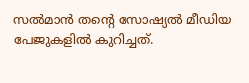സൽമാൻ തന്റെ സോഷ്യൽ മീഡിയ പേജുകളിൽ കുറിച്ചത്.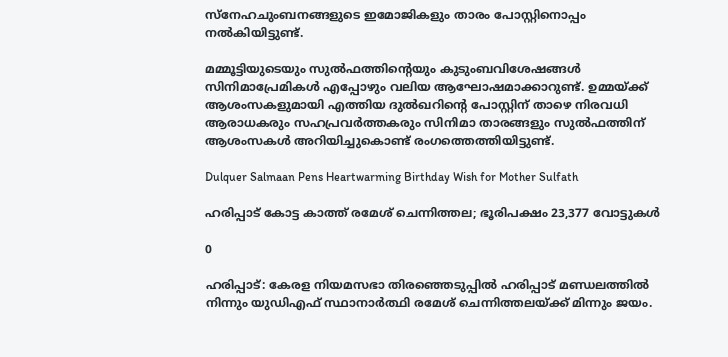സ്നേഹചുംബനങ്ങളുടെ ഇമോജികളും താരം പോസ്റ്റിനൊപ്പം നൽകിയിട്ടുണ്ട്.

മമ്മൂട്ടിയുടെയും സുൽഫത്തിന്റെയും കുടുംബവിശേഷങ്ങൾ സിനിമാപ്രേമികൾ എപ്പോഴും വലിയ ആഘോഷമാക്കാറുണ്ട്. ഉമ്മയ്ക്ക് ആശംസകളുമായി എത്തിയ ദുൽഖറിന്റെ പോസ്റ്റിന് താഴെ നിരവധി ആരാധകരും സഹപ്രവർത്തകരും സിനിമാ താരങ്ങളും സുൽഫത്തിന് ആശംസകൾ അറിയിച്ചുകൊണ്ട് രംഗത്തെത്തിയിട്ടുണ്ട്.

Dulquer Salmaan Pens Heartwarming Birthday Wish for Mother Sulfath

ഹരിപ്പാട് കോട്ട കാത്ത് രമേശ് ചെന്നിത്തല; ഭൂരിപക്ഷം 23,377 വോട്ടുകൾ

0

ഹരിപ്പാട്: കേരള നിയമസഭാ തിരഞ്ഞെടുപ്പിൽ ഹരിപ്പാട് മണ്ഡലത്തിൽ നിന്നും യുഡിഎഫ് സ്ഥാനാർത്ഥി രമേശ് ചെന്നിത്തലയ്ക്ക് മിന്നും ജയം.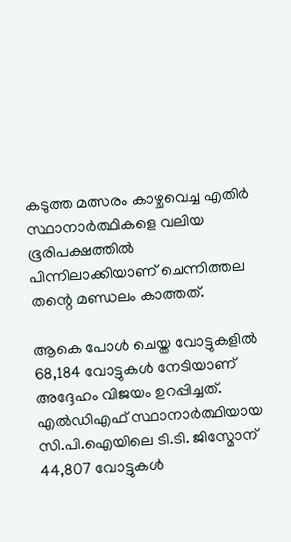കടുത്ത മത്സരം കാഴ്ചവെച്ച എതിർ സ്ഥാനാർത്ഥികളെ വലിയ ഭൂരിപക്ഷത്തിൽ പിന്നിലാക്കിയാണ് ചെന്നിത്തല തന്റെ മണ്ഡലം കാത്തത്.

ആകെ പോൾ ചെയ്ത വോട്ടുകളിൽ 68,184 വോട്ടുകൾ നേടിയാണ് അദ്ദേഹം വിജയം ഉറപ്പിച്ചത്. എൽഡിഎഫ് സ്ഥാനാർത്ഥിയായ സി.പി.ഐയിലെ ടി.ടി. ജിസ്മോന് 44,807 വോട്ടുകൾ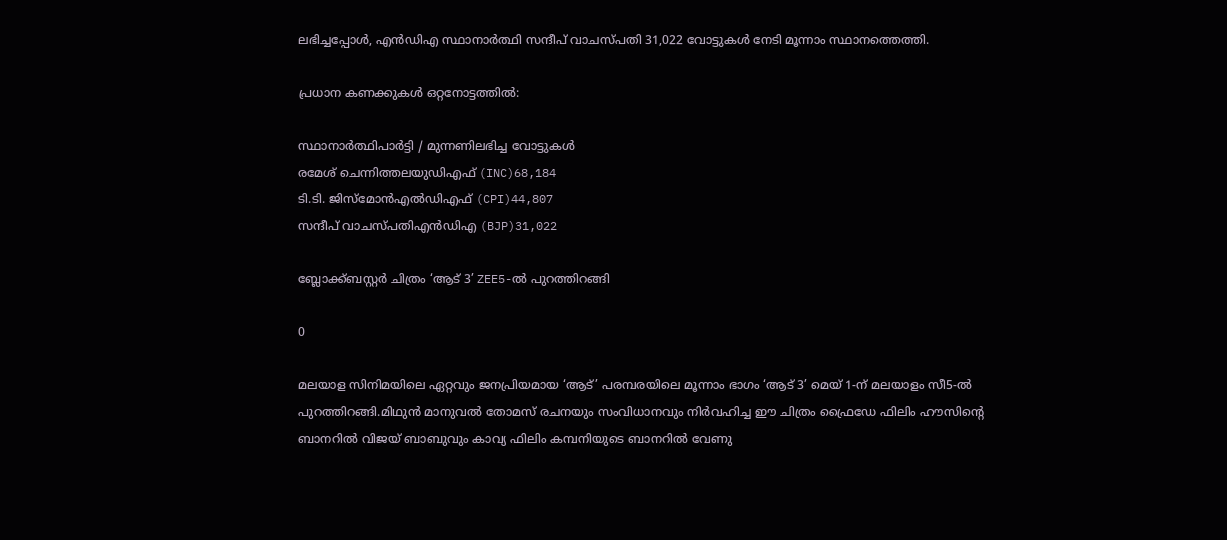ലഭിച്ചപ്പോൾ, എൻഡിഎ സ്ഥാനാർത്ഥി സന്ദീപ് വാചസ്പതി 31,022 വോട്ടുകൾ നേടി മൂന്നാം സ്ഥാനത്തെത്തി.

പ്രധാന കണക്കുകൾ ഒറ്റനോട്ടത്തിൽ:

സ്ഥാനാർത്ഥിപാർട്ടി / മുന്നണിലഭിച്ച വോട്ടുകൾ
രമേശ് ചെന്നിത്തലയുഡിഎഫ് (INC)68,184
ടി.ടി. ജിസ്മോൻഎൽഡിഎഫ് (CPI)44,807
സന്ദീപ് വാചസ്പതിഎൻഡിഎ (BJP)31,022

ബ്ലോക്ക്ബസ്റ്റർ ചിത്രം ‘ആട് 3’ ZEE5-ൽ പുറത്തിറങ്ങി

0

മലയാള സിനിമയിലെ ഏറ്റവും ജനപ്രിയമായ ‘ആട്’ പരമ്പരയിലെ മൂന്നാം ഭാഗം ‘ആട് 3’ മെയ് 1-ന് മലയാളം സീ5-ൽ പുറത്തിറങ്ങി.മിഥുൻ മാനുവൽ തോമസ് രചനയും സംവിധാനവും നിർവഹിച്ച ഈ ചിത്രം ഫ്രൈഡേ ഫിലിം ഹൗസിന്റെ ബാനറിൽ വിജയ് ബാബുവും കാവ്യ ഫിലിം കമ്പനിയുടെ ബാനറിൽ വേണു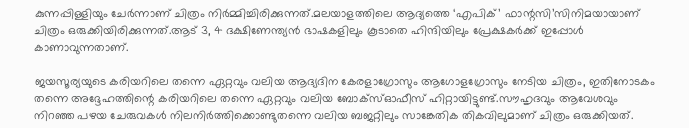കുന്നപ്പിള്ളിയും ചേർന്നാണ് ചിത്രം നിർമ്മിച്ചിരിക്കുന്നത്.മലയാളത്തിലെ ആദ്യത്തെ ‘എപിക്’ ഫാന്റസി’സിനിമയായാണ് ചിത്രം ഒരുക്കിയിരിക്കുന്നത്.ആട് 3, 4 ദക്ഷിണേന്ത്യൻ ഭാഷകളിലും കൂടാതെ ഹിന്ദിയിലും പ്രേക്ഷകർക്ക് ഇപ്പോൾ കാണാവുന്നതാണ്.

ജയസൂര്യയുടെ കരിയറിലെ തന്നെ ഏറ്റവും വലിയ ആദ്യദിന കേരളാഗ്രോസും ആഗോളഗ്രോസും നേടിയ ചിത്രം, ഇതിനോടകം തന്നെ അദ്ദേഹത്തിന്റെ കരിയറിലെ തന്നെ ഏറ്റവും വലിയ ബോക്‌സ്ഓഫീസ് ഹിറ്റായിട്ടുണ്ട്.സൗഹൃദവും ആവേശവും നിറഞ്ഞ പഴയ ചേരുവകൾ നിലനിർത്തിക്കൊണ്ടുതന്നെ വലിയ ബജറ്റിലും സാങ്കേതിക തികവിലുമാണ് ചിത്രം ഒരുക്കിയത്.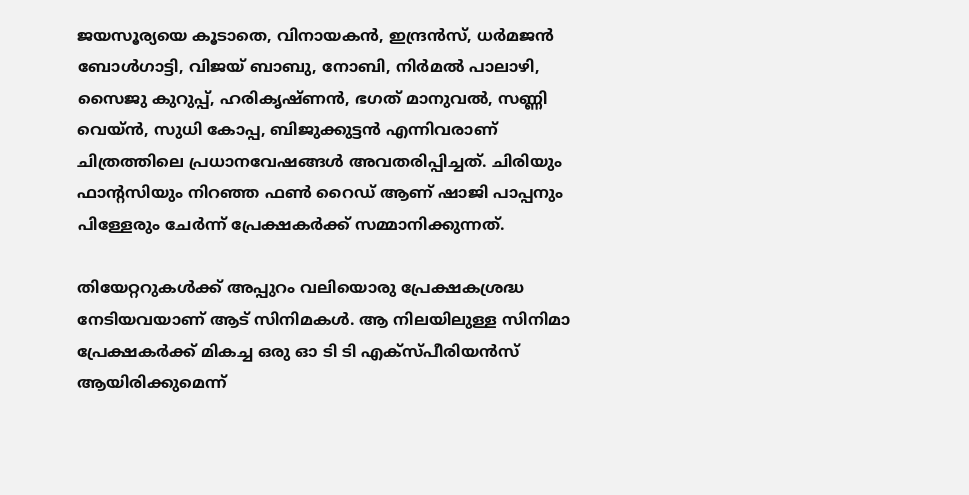ജയസൂര്യയെ കൂടാതെ, വിനായകൻ, ഇന്ദ്രൻസ്, ധർമജൻ ബോൾഗാട്ടി, വിജയ് ബാബു, നോബി, നിർമൽ പാലാഴി, സൈജു കുറുപ്പ്, ഹരികൃഷ്ണൻ, ഭഗത് മാനുവൽ, സണ്ണി വെയ്ൻ, സുധി കോപ്പ, ബിജുക്കുട്ടൻ എന്നിവരാണ് ചിത്രത്തിലെ പ്രധാനവേഷങ്ങൾ അവതരിപ്പിച്ചത്. ചിരിയും ഫാന്റസിയും നിറഞ്ഞ ഫൺ റൈഡ് ആണ് ഷാജി പാപ്പനും പിള്ളേരും ചേർന്ന് പ്രേക്ഷകർക്ക് സമ്മാനിക്കുന്നത്.

തിയേറ്ററുകൾക്ക് അപ്പുറം വലിയൊരു പ്രേക്ഷകശ്രദ്ധ നേടിയവയാണ് ആട് സിനിമകൾ. ആ നിലയിലുള്ള സിനിമാ പ്രേക്ഷകർക്ക് മികച്ച ഒരു ഓ ടി ടി എക്സ്പീരിയൻസ് ആയിരിക്കുമെന്ന്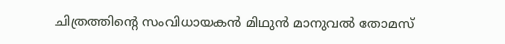ചിത്രത്തിന്റെ സംവിധായകൻ മിഥുൻ മാനുവൽ തോമസ്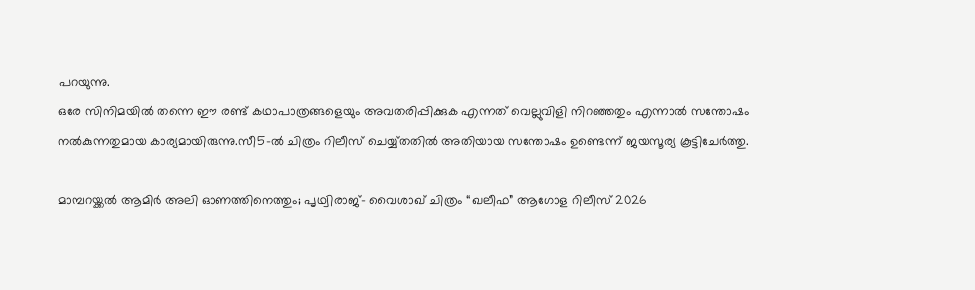പറയുന്നു.
ഒരേ സിനിമയിൽ തന്നെ ഈ രണ്ട് കഥാപാത്രങ്ങളെയും അവതരിപ്പിക്കുക എന്നത് വെല്ലുവിളി നിറഞ്ഞതും എന്നാൽ സന്തോഷം നൽകുന്നതുമായ കാര്യമായിരുന്നു.സീ5-ൽ ചിത്രം റിലീസ് ചെയ്യ്തതിൽ അതിയായ സന്തോഷം ഉണ്ടെന്ന് ജയസൂര്യ കൂട്ടിചേർത്തു.

മാമ്പറയ്ക്കൽ ആമിർ അലി ഓണത്തിനെത്തും; പൃഥ്വിരാജ്- വൈശാഖ് ചിത്രം “ഖലീഫ” ആഗോള റിലീസ് 2026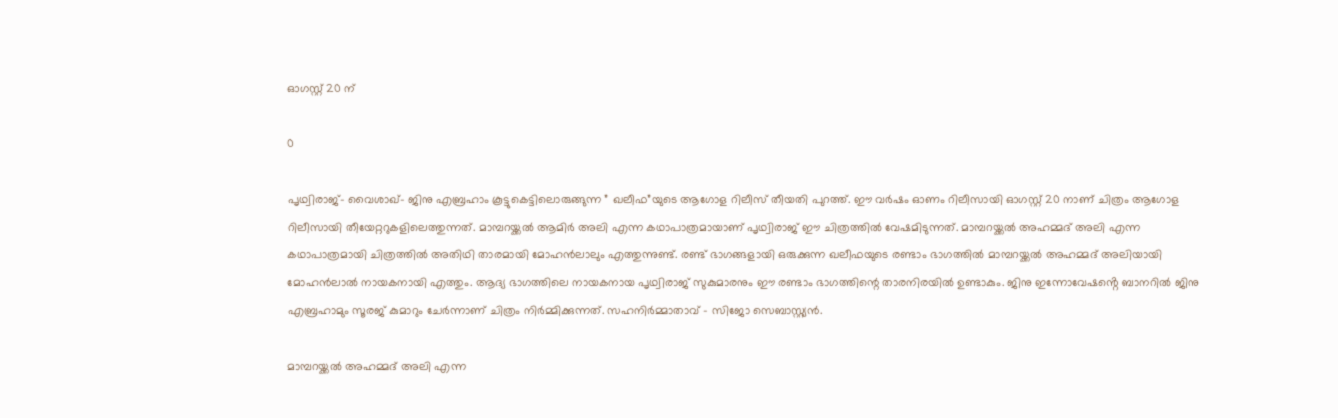ഓഗസ്റ്റ് 20 ന്

0

പൃഥ്വിരാജ്- വൈശാഖ്- ജിനു എബ്രഹാം കൂട്ടുകെട്ടിലൊരുങ്ങുന്ന ” ഖലീഫ”യുടെ ആഗോള റിലീസ് തീയതി പുറത്ത്. ഈ വർഷം ഓണം റിലീസായി ഓഗസ്റ്റ് 20 നാണ് ചിത്രം ആഗോള റിലീസായി തീയേറ്ററുകളിലെത്തുന്നത്. മാമ്പറയ്ക്കൽ ആമിർ അലി എന്ന കഥാപാത്രമായാണ് പൃഥ്വിരാജ് ഈ ചിത്രത്തിൽ വേഷമിടുന്നത്. മാമ്പറയ്ക്കൽ അഹമ്മദ് അലി എന്ന കഥാപാത്രമായി ചിത്രത്തിൽ അതിഥി താരമായി മോഹൻലാലും എത്തുന്നുണ്ട്. രണ്ട് ഭാഗങ്ങളായി ഒരുക്കുന്ന ഖലീഫയുടെ രണ്ടാം ഭാഗത്തിൽ മാമ്പറയ്ക്കൽ അഹമ്മദ് അലിയായി മോഹൻലാൽ നായകനായി എത്തും. ആദ്യ ഭാഗത്തിലെ നായകനായ പൃഥ്വിരാജ് സുകുമാരനും ഈ രണ്ടാം ഭാഗത്തിന്റെ താരനിരയിൽ ഉണ്ടാകും. ജിനു ഇന്നോവേഷൻ്റെ ബാനറിൽ ജിനു എബ്രഹാമും സൂരജ് കുമാറും ചേർന്നാണ് ചിത്രം നിർമ്മിക്കുന്നത്. സഹനിർമ്മാതാവ് – സിജോ സെബാസ്റ്റ്യൻ.

മാമ്പറയ്ക്കൽ അഹമ്മദ് അലി എന്ന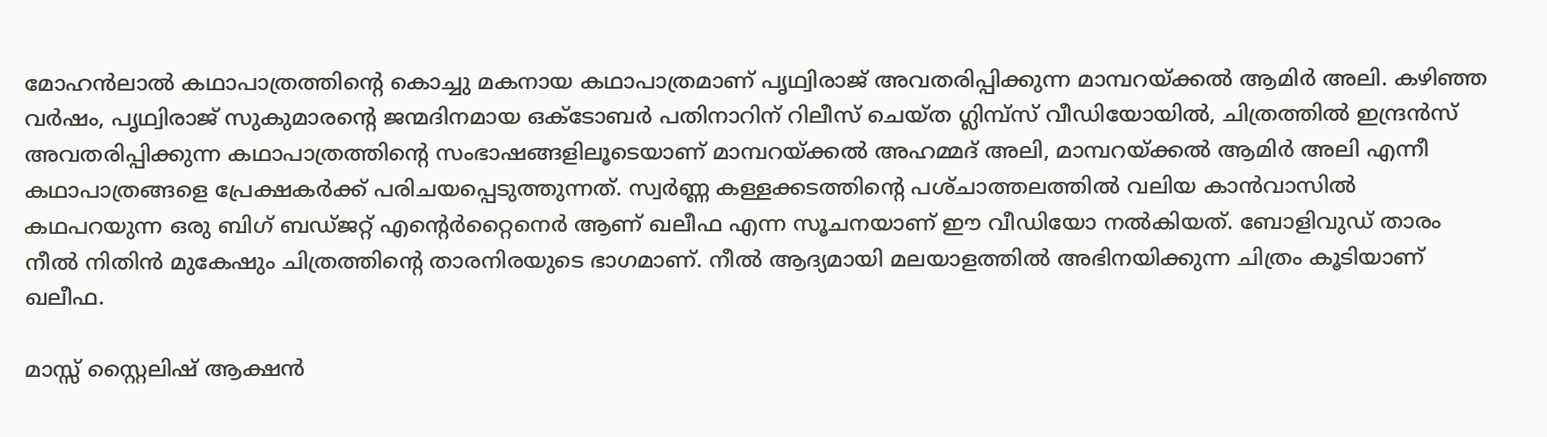മോഹൻലാൽ കഥാപാത്രത്തിന്റെ കൊച്ചു മകനായ കഥാപാത്രമാണ് പൃഥ്വിരാജ് അവതരിപ്പിക്കുന്ന മാമ്പറയ്ക്കൽ ആമിർ അലി. കഴിഞ്ഞ വർഷം, പൃഥ്വിരാജ് സുകുമാരന്റെ ജന്മദിനമായ ഒക്ടോബർ പതിനാറിന് റിലീസ് ചെയ്ത ഗ്ലിമ്പ്സ് വീഡിയോയിൽ, ചിത്രത്തിൽ ഇന്ദ്രൻസ് അവതരിപ്പിക്കുന്ന കഥാപാത്രത്തിന്റെ സംഭാഷങ്ങളിലൂടെയാണ് മാമ്പറയ്ക്കൽ അഹമ്മദ് അലി, മാമ്പറയ്ക്കൽ ആമിർ അലി എന്നീ കഥാപാത്രങ്ങളെ പ്രേക്ഷകർക്ക് പരിചയപ്പെടുത്തുന്നത്. സ്വർണ്ണ കള്ളക്കടത്തിന്റെ പശ്‌ചാത്തലത്തിൽ വലിയ കാൻവാസിൽ കഥപറയുന്ന ഒരു ബിഗ് ബഡ്ജറ്റ് എന്റെർറ്റൈനെർ ആണ് ഖലീഫ എന്ന സൂചനയാണ് ഈ വീഡിയോ നൽകിയത്. ബോളിവുഡ് താരം നീൽ നിതിൻ മുകേഷും ചിത്രത്തിന്റെ താരനിരയുടെ ഭാഗമാണ്. നീൽ ആദ്യമായി മലയാളത്തിൽ അഭിനയിക്കുന്ന ചിത്രം കൂടിയാണ് ഖലീഫ.

മാസ്സ് സ്റ്റൈലിഷ് ആക്ഷൻ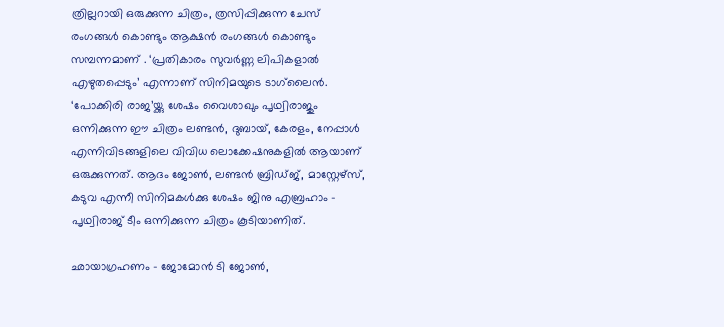ത്രില്ലറായി ഒരുക്കുന്ന ചിത്രം, ത്രസിപ്പിക്കുന്ന ചേസ് രംഗങ്ങൾ കൊണ്ടും ആക്ഷൻ രംഗങ്ങൾ കൊണ്ടും സമ്പന്നമാണ് . ‘പ്രതികാരം സുവർണ്ണ ലിപികളാൽ എഴുതപ്പെടും’ എന്നാണ് സിനിമയുടെ ടാഗ്‌ലൈൻ. ‘പോക്കിരി രാജ’യ്ക്കു ശേഷം വൈശാഖും പൃഥ്വിരാജും ഒന്നിക്കുന്ന ഈ ചിത്രം ലണ്ടൻ, ദുബായ്, കേരളം, നേപ്പാൾ എന്നിവിടങ്ങളിലെ വിവിധ ലൊക്കേഷനുകളിൽ ആയാണ് ഒരുക്കുന്നത്. ആദം ജോൺ, ലണ്ടൻ ബ്രിഡ്ജ്, മാസ്റ്റേഴ്സ്, കടുവ എന്നീ സിനിമകൾക്കു ശേഷം ജിനു എബ്രഹാം – പൃഥ്വിരാജ് ടീം ഒന്നിക്കുന്ന ചിത്രം കൂടിയാണിത്.

ഛായാഗ്രഹണം – ജോമോൻ ടി ജോൺ,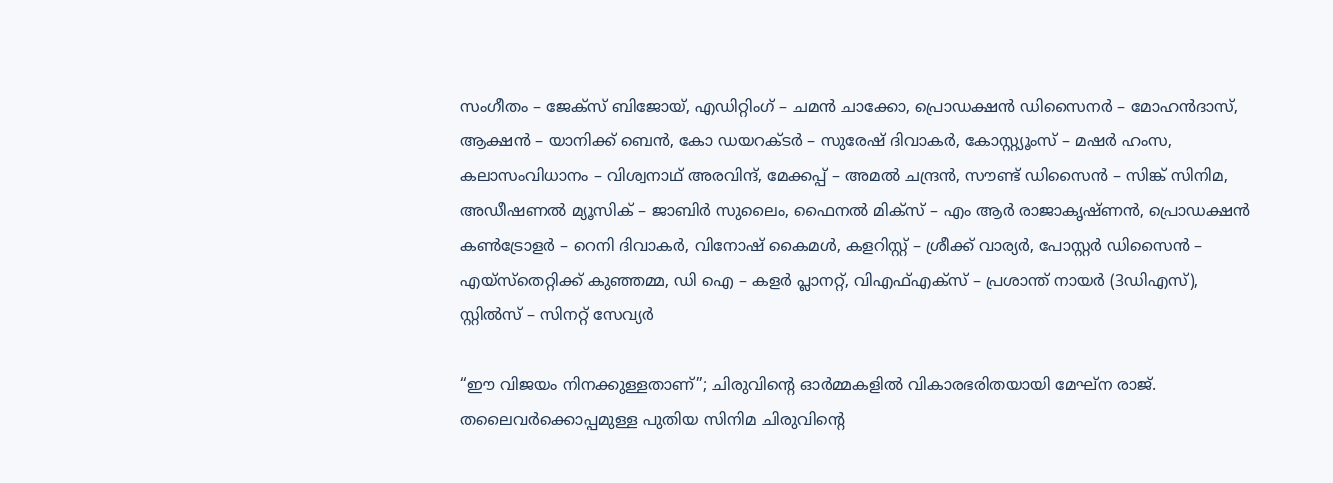സംഗീതം – ജേക്സ് ബിജോയ്, എഡിറ്റിംഗ് – ചമൻ ചാക്കോ, പ്രൊഡക്ഷൻ ഡിസൈനർ – മോഹൻദാസ്, ആക്ഷൻ – യാനിക്ക് ബെൻ, കോ ഡയറക്ടർ – സുരേഷ് ദിവാകർ, കോസ്റ്റ്യൂംസ് – മഷർ ഹംസ, കലാസംവിധാനം – വിശ്വനാഥ് അരവിന്ദ്, മേക്കപ്പ് – അമൽ ചന്ദ്രൻ, സൗണ്ട് ഡിസൈൻ – സിങ്ക് സിനിമ, അഡീഷണൽ മ്യൂസിക് – ജാബിർ സുലൈം, ഫൈനൽ മിക്സ് – എം ആർ രാജാകൃഷ്ണൻ, പ്രൊഡക്ഷൻ കൺട്രോളർ – റെനി ദിവാകർ, വിനോഷ് കൈമൾ, കളറിസ്റ്റ് – ശ്രീക്ക് വാര്യർ, പോസ്റ്റർ ഡിസൈൻ – എയ്സ്തെറ്റിക്ക് കുഞ്ഞമ്മ, ഡി ഐ – കളർ പ്ലാനറ്റ്, വിഎഫ്എക്സ് – പ്രശാന്ത് നായർ (3ഡിഎസ്), സ്റ്റിൽസ് – സിനറ്റ് സേവ്യർ

“ഈ വിജയം നിനക്കുള്ളതാണ്”; ചിരുവിന്റെ ഓർമ്മകളിൽ വികാരഭരിതയായി മേഘ്ന രാജ്. തലൈവർക്കൊപ്പമുള്ള പുതിയ സിനിമ ചിരുവിന്റെ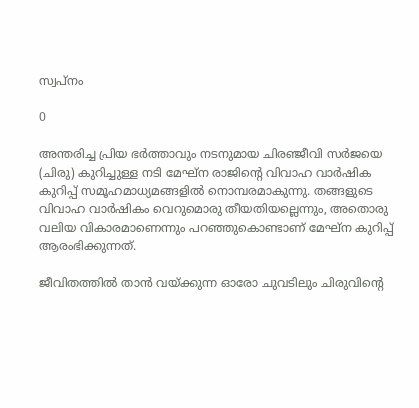സ്വപ്നം

0

അന്തരിച്ച പ്രിയ ഭർത്താവും നടനുമായ ചിരഞ്ജീവി സർജയെ (ചിരു) കുറിച്ചുള്ള നടി മേഘ്ന രാജിന്റെ വിവാഹ വാർഷിക കുറിപ്പ് സമൂഹമാധ്യമങ്ങളിൽ നൊമ്പരമാകുന്നു. തങ്ങളുടെ വിവാഹ വാർഷികം വെറുമൊരു തീയതിയല്ലെന്നും, അതൊരു വലിയ വികാരമാണെന്നും പറഞ്ഞുകൊണ്ടാണ് മേഘ്ന കുറിപ്പ് ആരംഭിക്കുന്നത്.

ജീവിതത്തിൽ താൻ വയ്ക്കുന്ന ഓരോ ചുവടിലും ചിരുവിന്റെ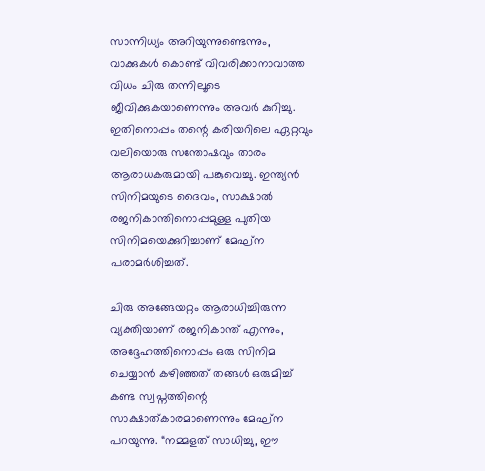സാന്നിധ്യം അറിയുന്നുണ്ടെന്നും, വാക്കുകൾ കൊണ്ട് വിവരിക്കാനാവാത്ത വിധം ചിരു തന്നിലൂടെ ജീവിക്കുകയാണെന്നും അവർ കുറിച്ചു. ഇതിനൊപ്പം തന്റെ കരിയറിലെ ഏറ്റവും വലിയൊരു സന്തോഷവും താരം ആരാധകരുമായി പങ്കുവെച്ചു. ഇന്ത്യൻ സിനിമയുടെ ദൈവം, സാക്ഷാൽ രജനികാന്തിനൊപ്പമുള്ള പുതിയ സിനിമയെക്കുറിച്ചാണ് മേഘ്ന പരാമർശിച്ചത്.

ചിരു അങ്ങേയറ്റം ആരാധിച്ചിരുന്ന വ്യക്തിയാണ് രജനികാന്ത് എന്നും, അദ്ദേഹത്തിനൊപ്പം ഒരു സിനിമ ചെയ്യാൻ കഴിഞ്ഞത് തങ്ങൾ ഒരുമിച്ച് കണ്ട സ്വപ്നത്തിന്റെ സാക്ഷാത്കാരമാണെന്നും മേഘ്ന പറയുന്നു. “നമ്മളത് സാധിച്ചു, ഈ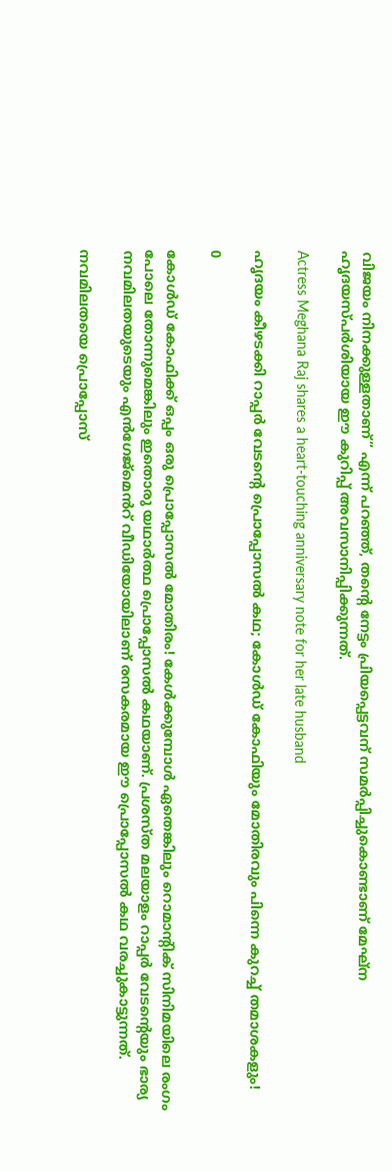വിജയം നിനക്കുള്ളതാണ്” എന്ന് പറഞ്ഞ്, തന്റെ നേട്ടം പ്രിയപ്പെട്ടവന് സമർപ്പിച്ചുകൊണ്ടാണ് മേഘ്ന ഹൃദയസ്പർശിയായ ഈ കുറിപ്പ് അവസാനിപ്പിക്കുന്നത്.

Actress Meghana Raj shares a heart-touching anniversary note for her late husband

ഹൃദയം കീഴടക്കി റാപ്പർ വേടന്റെ പ്രൊപ്പോസൽ കഥ; കോൾഡ് കോഫിയും മോതിരവും പിന്നെ കുറച്ച് തമാശകളും!

0

കോൾഡ് കോഫിക്ക് ഒപ്പം ഒരു പ്രൊപ്പോസൽ മോതിരം! കേൾക്കുമ്പോൾ ഏതെങ്കിലും റൊമാന്റിക് സിനിമയിലെ രംഗം പോലെ തോന്നുമെങ്കിലും ഇതൊരു യഥാർത്ഥ പ്രൊപ്പോസൽ കഥയാണ്. പ്രശസ്ത മലയാളം റാപ്പർ വേടന്റെയും ഭാര്യ നവമിലതയുടെയും എൻഗേജ്മെൻറ് വീഡിയോയിലാണ് രസകരമായ ഈ പ്രൊപ്പോസൽ കഥ വരച്ചുകാട്ടുന്നത്.

നവമിലതയെ പ്രൊപ്പോസ്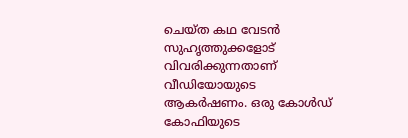ചെയ്ത കഥ വേടൻ സുഹൃത്തുക്കളോട് വിവരിക്കുന്നതാണ് വീഡിയോയുടെ ആകർഷണം. ഒരു കോൾഡ് കോഫിയുടെ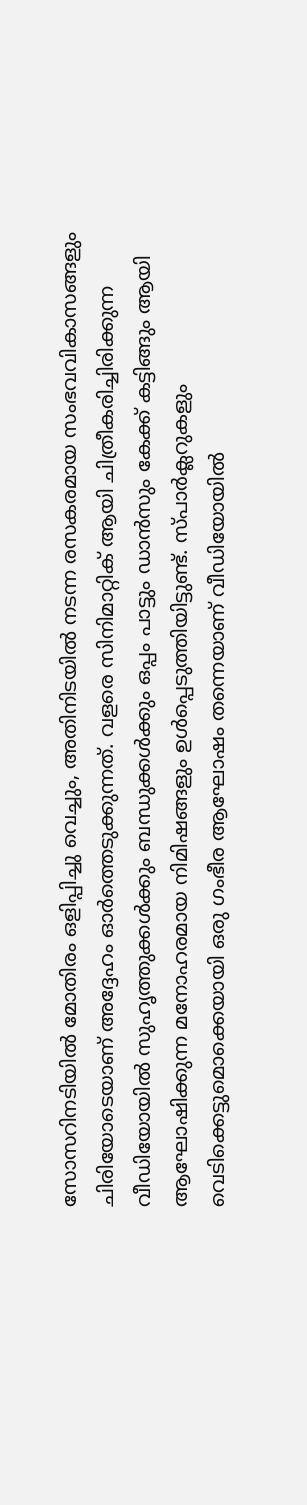സോസറിനടിയിൽ മോതിരം ഒളിപ്പിച്ചു വെച്ചും, അതിനിടയിൽ നടന്ന രസകരമായ സംഭവവികാസങ്ങളും ചിരിയോടെയാണ് അദ്ദേഹം ഓർത്തെടുക്കുന്നത്. വളരെ സിനിമാറ്റിക് ആയി ചിത്രീകരിച്ചിരിക്കുന്ന വീഡിയോയിൽ സുഹൃത്തുക്കൾക്കും ബന്ധുക്കൾക്കും ഒപ്പം പാട്ടും ഡാൻസും കേക്ക് കട്ടിങ്ങും ആയി ആഘോഷിക്കുന്ന മനോഹരമായ നിമിഷങ്ങളും ഉൾപ്പെടുത്തിയിട്ടുണ്ട്. സ്പാർക്ലറുകളും വെടിക്കെട്ടുമൊക്കെയായി ഒരു ഗംഭീര ആഘോഷം തന്നെയാണ് വീഡിയോയിൽ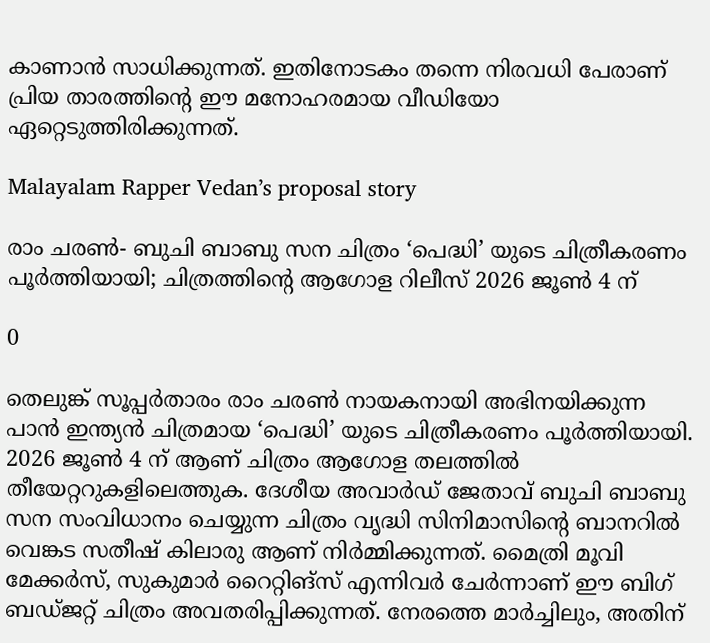കാണാൻ സാധിക്കുന്നത്. ഇതിനോടകം തന്നെ നിരവധി പേരാണ് പ്രിയ താരത്തിന്റെ ഈ മനോഹരമായ വീഡിയോ ഏറ്റെടുത്തിരിക്കുന്നത്.

Malayalam Rapper Vedan’s proposal story

രാം ചരൺ- ബുചി ബാബു സന ചിത്രം ‘പെദ്ധി’ യുടെ ചിത്രീകരണം പൂർത്തിയായി; ചിത്രത്തിന്റെ ആഗോള റിലീസ് 2026 ജൂൺ 4 ന്

0

തെലുങ്ക് സൂപ്പർതാരം രാം ചരൺ നായകനായി അഭിനയിക്കുന്ന പാൻ ഇന്ത്യൻ ചിത്രമായ ‘പെദ്ധി’ യുടെ ചിത്രീകരണം പൂർത്തിയായി. 2026 ജൂൺ 4 ന് ആണ് ചിത്രം ആഗോള തലത്തിൽ തീയേറ്ററുകളിലെത്തുക. ദേശീയ അവാർഡ് ജേതാവ് ബുചി ബാബു സന സംവിധാനം ചെയ്യുന്ന ചിത്രം വൃദ്ധി സിനിമാസിൻ്റെ ബാനറിൽ വെങ്കട സതീഷ് കിലാരു ആണ് നിർമ്മിക്കുന്നത്. മൈത്രി മൂവി മേക്കർസ്, സുകുമാർ റൈറ്റിങ്സ് എന്നിവർ ചേർന്നാണ് ഈ ബിഗ് ബഡ്ജറ്റ് ചിത്രം അവതരിപ്പിക്കുന്നത്. നേരത്തെ മാർച്ചിലും, അതിന്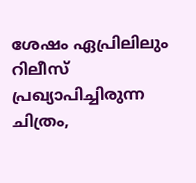ശേഷം ഏപ്രിലിലും റിലീസ് പ്രഖ്യാപിച്ചിരുന്ന ചിത്രം,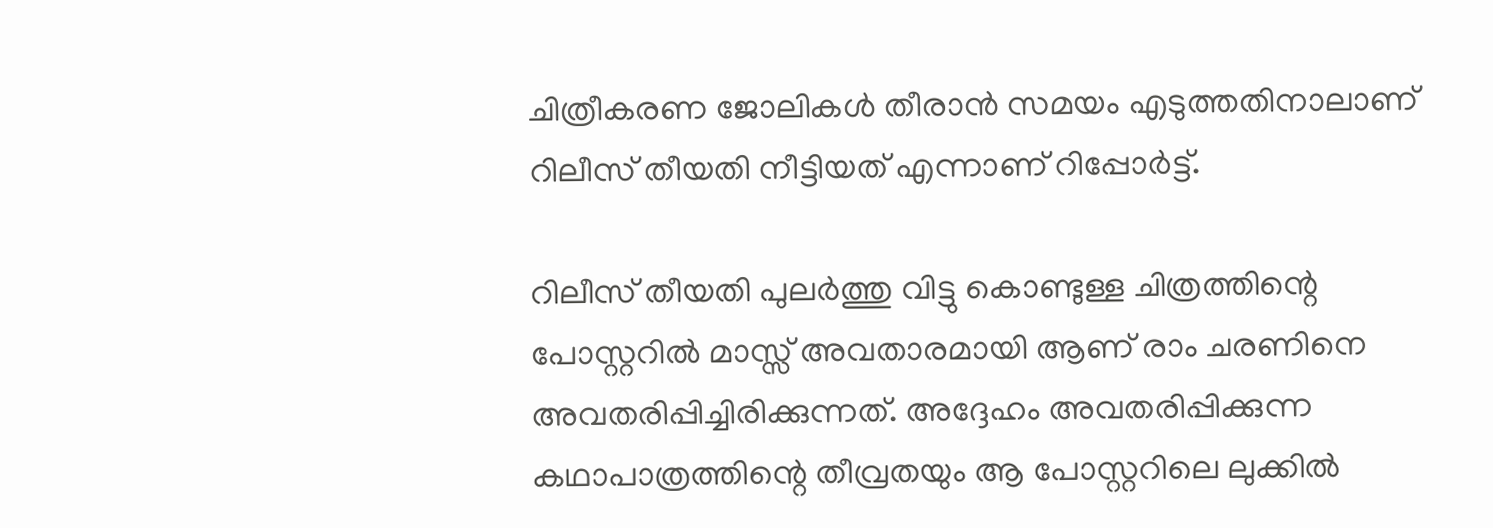ചിത്രീകരണ ജോലികൾ തീരാൻ സമയം എടുത്തതിനാലാണ് റിലീസ് തീയതി നീട്ടിയത് എന്നാണ് റിപ്പോർട്ട്.

റിലീസ് തീയതി പുലർത്തു വിട്ടു കൊണ്ടുള്ള ചിത്രത്തിന്റെ പോസ്റ്ററിൽ മാസ്സ് അവതാരമായി ആണ് രാം ചരണിനെ അവതരിപ്പിച്ചിരിക്കുന്നത്. അദ്ദേഹം അവതരിപ്പിക്കുന്ന കഥാപാത്രത്തിന്റെ തീവ്രതയും ആ പോസ്റ്ററിലെ ലുക്കിൽ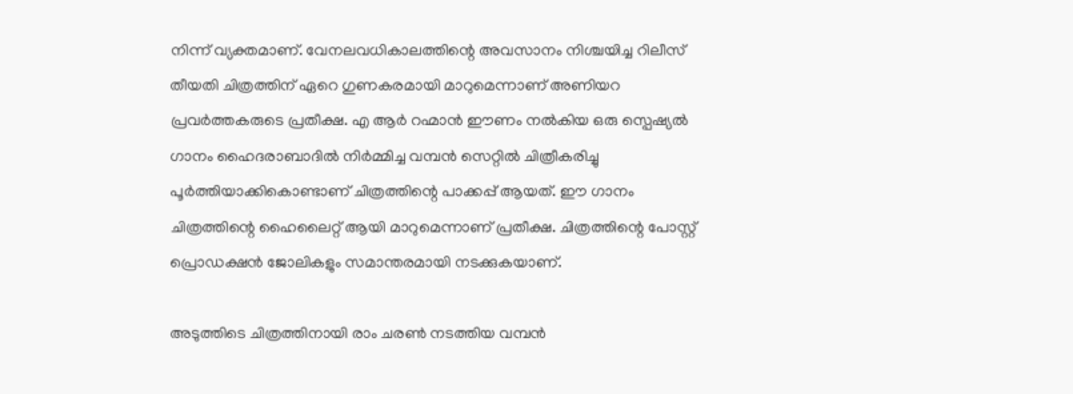നിന്ന് വ്യക്തമാണ്. വേനലവധികാലത്തിന്റെ അവസാനം നിശ്ചയിച്ച റിലീസ് തീയതി ചിത്രത്തിന് ഏറെ ഗുണകരമായി മാറുമെന്നാണ് അണിയറ പ്രവർത്തകരുടെ പ്രതീക്ഷ. എ ആർ റഹ്മാൻ ഈണം നൽകിയ ഒരു സ്പെഷ്യൽ ഗാനം ഹൈദരാബാദിൽ നിർമ്മിച്ച വമ്പൻ സെറ്റിൽ ചിത്രീകരിച്ചു പൂർത്തിയാക്കികൊണ്ടാണ് ചിത്രത്തിന്റെ പാക്കപ്പ് ആയത്. ഈ ഗാനം ചിത്രത്തിന്റെ ഹൈലൈറ്റ് ആയി മാറുമെന്നാണ് പ്രതീക്ഷ. ചിത്രത്തിന്റെ പോസ്റ്റ് പ്രൊഡക്ഷൻ ജോലികളും സമാന്തരമായി നടക്കുകയാണ്.

അടുത്തിടെ ചിത്രത്തിനായി രാം ചരൺ നടത്തിയ വമ്പൻ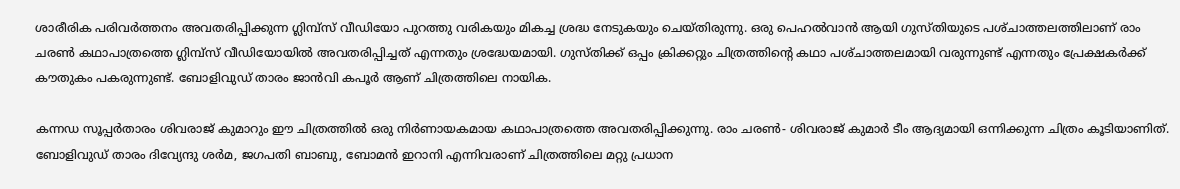ശാരീരിക പരിവർത്തനം അവതരിപ്പിക്കുന്ന ഗ്ലിമ്പ്സ് വീഡിയോ പുറത്തു വരികയും മികച്ച ശ്രദ്ധ നേടുകയും ചെയ്തിരുന്നു. ഒരു പെഹൽവാൻ ആയി ഗുസ്തിയുടെ പശ്‌ചാത്തലത്തിലാണ് രാം ചരൺ കഥാപാത്രത്തെ ഗ്ലിമ്പ്സ് വീഡിയോയിൽ അവതരിപ്പിച്ചത് എന്നതും ശ്രദ്ധേയമായി. ഗുസ്തിക്ക് ഒപ്പം ക്രിക്കറ്റും ചിത്രത്തിന്റെ കഥാ പശ്‌ചാത്തലമായി വരുന്നുണ്ട് എന്നതും പ്രേക്ഷകർക്ക് കൗതുകം പകരുന്നുണ്ട്. ബോളിവുഡ് താരം ജാൻവി കപൂർ ആണ് ചിത്രത്തിലെ നായിക.

കന്നഡ സൂപ്പർതാരം ശിവരാജ് കുമാറും ഈ ചിത്രത്തിൽ ഒരു നിർണായകമായ കഥാപാത്രത്തെ അവതരിപ്പിക്കുന്നു. രാം ചരൺ- ശിവരാജ് കുമാർ ടീം ആദ്യമായി ഒന്നിക്കുന്ന ചിത്രം കൂടിയാണിത്. ബോളിവുഡ് താരം ദിവ്യേന്ദു ശർമ, ജഗപതി ബാബു, ബോമൻ ഇറാനി എന്നിവരാണ് ചിത്രത്തിലെ മറ്റു പ്രധാന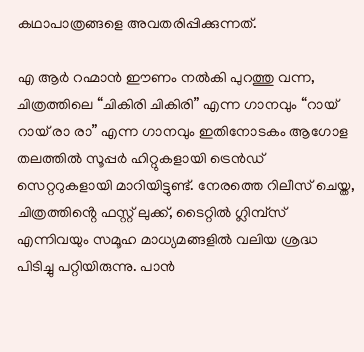കഥാപാത്രങ്ങളെ അവതരിപ്പിക്കുന്നത്.

എ ആർ റഹ്മാൻ ഈണം നൽകി പുറത്തു വന്ന, ചിത്രത്തിലെ “ചികിരി ചികിരി” എന്ന ഗാനവും “റായ് റായ് രാ രാ” എന്ന ഗാനവും ഇതിനോടകം ആഗോള തലത്തിൽ സൂപ്പർ ഹിറ്റുകളായി ട്രെൻഡ് സെറ്ററുകളായി മാറിയിട്ടുണ്ട്. നേരത്തെ റിലീസ് ചെയ്ത, ചിത്രത്തിൻ്റെ ഫസ്റ്റ് ലുക്ക്, ടൈറ്റിൽ ഗ്ലിമ്പ്സ് എന്നിവയും സമൂഹ മാധ്യമങ്ങളിൽ വലിയ ശ്രദ്ധ പിടിച്ചു പറ്റിയിരുന്നു. പാൻ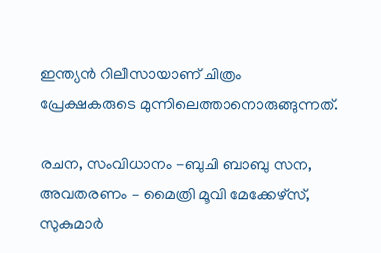ഇന്ത്യൻ റിലീസായാണ് ചിത്രം പ്രേക്ഷകരുടെ മുന്നിലെത്താനൊരുങ്ങുന്നത്.

രചന, സംവിധാനം -ബുചി ബാബു സന, അവതരണം – മൈത്രി മൂവി മേക്കേഴ്‌സ്, സുകുമാർ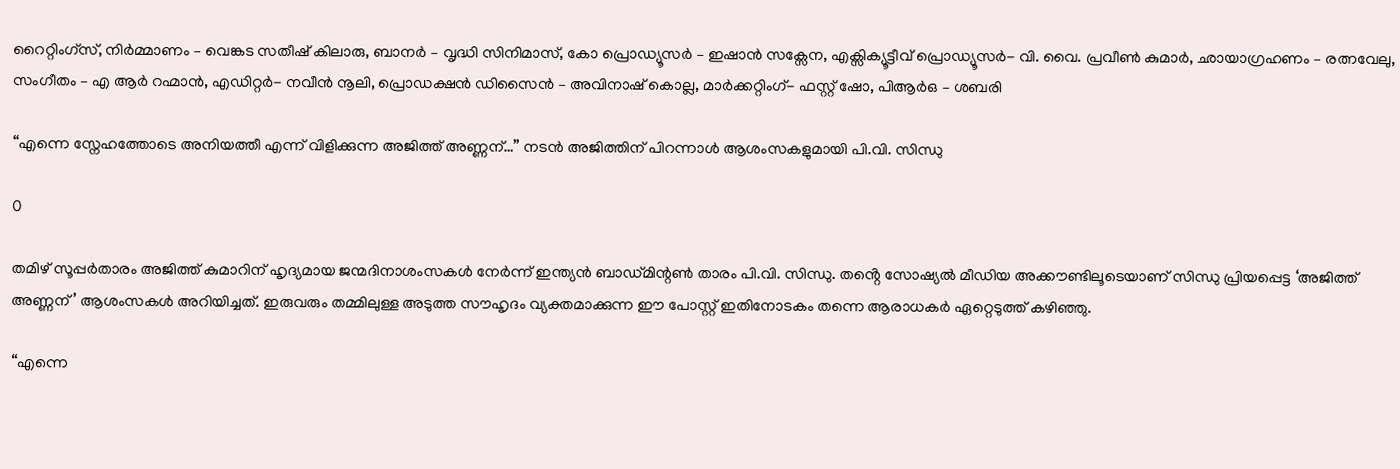റൈറ്റിംഗ്സ്, നിർമ്മാണം – വെങ്കട സതീഷ് കിലാരു, ബാനർ – വൃദ്ധി സിനിമാസ്, കോ പ്രൊഡ്യൂസർ – ഇഷാൻ സക്സേന, എക്സിക്യൂട്ടീവ് പ്രൊഡ്യൂസർ- വി. വൈ. പ്രവീൺ കുമാർ, ഛായാഗ്രഹണം – രത്നവേലു, സംഗീതം – എ ആർ റഹ്മാൻ, എഡിറ്റർ- നവീൻ നൂലി, പ്രൊഡക്ഷൻ ഡിസൈൻ – അവിനാഷ് കൊല്ല, മാർക്കറ്റിംഗ്- ഫസ്റ്റ് ഷോ, പിആർഒ – ശബരി

“എന്നെ സ്നേഹത്തോടെ അനിയത്തീ എന്ന് വിളിക്കുന്ന അജിത്ത് അണ്ണന്…” നടൻ അജിത്തിന് പിറന്നാൾ ആശംസകളുമായി പി.വി. സിന്ധു

0

തമിഴ് സൂപ്പർതാരം അജിത്ത് കുമാറിന് ഹൃദ്യമായ ജന്മദിനാശംസകൾ നേർന്ന് ഇന്ത്യൻ ബാഡ്മിന്റൺ താരം പി.വി. സിന്ധു. തൻ്റെ സോഷ്യൽ മീഡിയ അക്കൗണ്ടിലൂടെയാണ് സിന്ധു പ്രിയപ്പെട്ട ‘അജിത്ത് അണ്ണന്’ ആശംസകൾ അറിയിച്ചത്. ഇരുവരും തമ്മിലുള്ള അടുത്ത സൗഹൃദം വ്യക്തമാക്കുന്ന ഈ പോസ്റ്റ് ഇതിനോടകം തന്നെ ആരാധകർ ഏറ്റെടുത്ത് കഴിഞ്ഞു.

“എന്നെ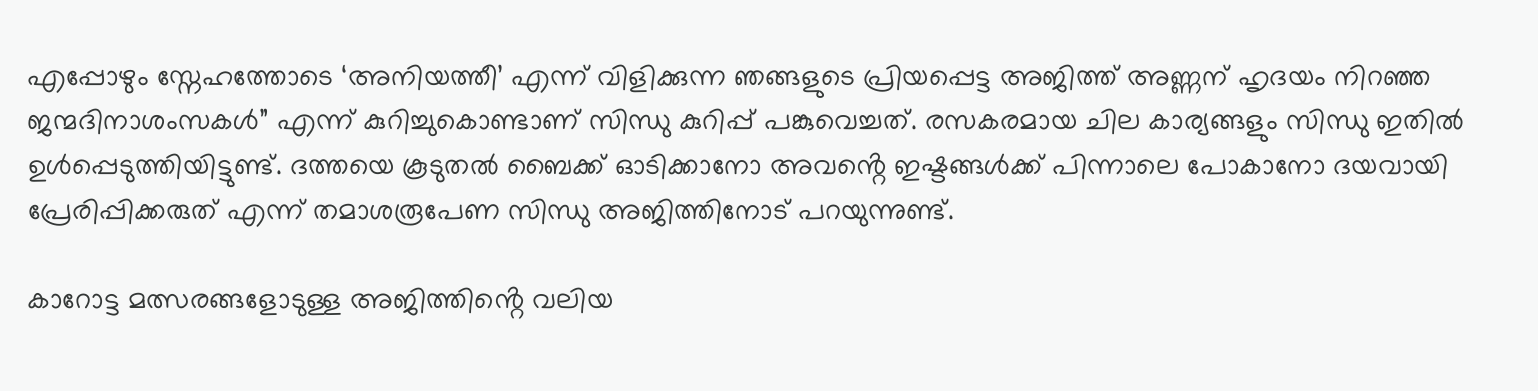എപ്പോഴും സ്നേഹത്തോടെ ‘അനിയത്തീ’ എന്ന് വിളിക്കുന്ന ഞങ്ങളുടെ പ്രിയപ്പെട്ട അജിത്ത് അണ്ണന് ഹൃദയം നിറഞ്ഞ ജന്മദിനാശംസകൾ” എന്ന് കുറിച്ചുകൊണ്ടാണ് സിന്ധു കുറിപ്പ് പങ്കുവെച്ചത്. രസകരമായ ചില കാര്യങ്ങളും സിന്ധു ഇതിൽ ഉൾപ്പെടുത്തിയിട്ടുണ്ട്. ദത്തയെ കൂടുതൽ ബൈക്ക് ഓടിക്കാനോ അവൻ്റെ ഇഷ്ടങ്ങൾക്ക് പിന്നാലെ പോകാനോ ദയവായി പ്രേരിപ്പിക്കരുത് എന്ന് തമാശരൂപേണ സിന്ധു അജിത്തിനോട് പറയുന്നുണ്ട്.

കാറോട്ട മത്സരങ്ങളോടുള്ള അജിത്തിൻ്റെ വലിയ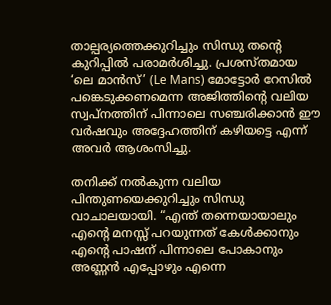താല്പര്യത്തെക്കുറിച്ചും സിന്ധു തൻ്റെ കുറിപ്പിൽ പരാമർശിച്ചു. പ്രശസ്തമായ ‘ലെ മാൻസ്’ (Le Mans) മോട്ടോർ റേസിൽ പങ്കെടുക്കണമെന്ന അജിത്തിൻ്റെ വലിയ സ്വപ്നത്തിന് പിന്നാലെ സഞ്ചരിക്കാൻ ഈ വർഷവും അദ്ദേഹത്തിന് കഴിയട്ടെ എന്ന് അവർ ആശംസിച്ചു.

തനിക്ക് നൽകുന്ന വലിയ പിന്തുണയെക്കുറിച്ചും സിന്ധു വാചാലയായി. “എന്ത് തന്നെയായാലും എൻ്റെ മനസ്സ് പറയുന്നത് കേൾക്കാനും എൻ്റെ പാഷന് പിന്നാലെ പോകാനും അണ്ണൻ എപ്പോഴും എന്നെ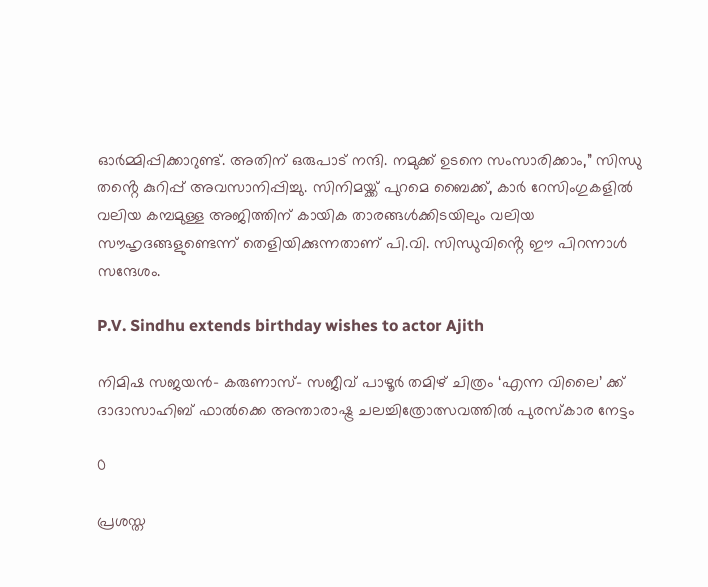ഓർമ്മിപ്പിക്കാറുണ്ട്. അതിന് ഒരുപാട് നന്ദി. നമുക്ക് ഉടനെ സംസാരിക്കാം,” സിന്ധു തൻ്റെ കുറിപ്പ് അവസാനിപ്പിച്ചു. സിനിമയ്ക്ക് പുറമെ ബൈക്ക്, കാർ റേസിംഗുകളിൽ വലിയ കമ്പമുള്ള അജിത്തിന് കായിക താരങ്ങൾക്കിടയിലും വലിയ സൗഹൃദങ്ങളുണ്ടെന്ന് തെളിയിക്കുന്നതാണ് പി.വി. സിന്ധുവിൻ്റെ ഈ പിറന്നാൾ സന്ദേശം.

P.V. Sindhu extends birthday wishes to actor Ajith

നിമിഷ സജയൻ- കരുണാസ്- സജീവ് പാഴൂർ തമിഴ് ചിത്രം ‘എന്ന വിലൈ’ ക്ക് ദാദാസാഹിബ് ഫാൽക്കെ അന്താരാഷ്ട്ര ചലച്ചിത്രോത്സവത്തിൽ പുരസ്‌കാര നേട്ടം

0

പ്രശസ്ത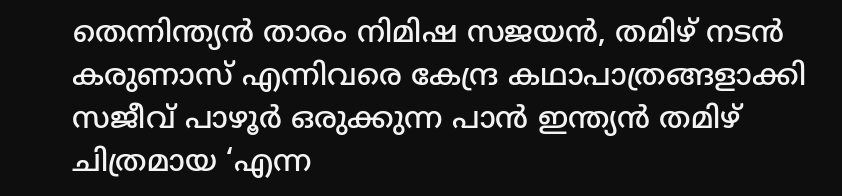തെന്നിന്ത്യൻ താരം നിമിഷ സജയൻ, തമിഴ് നടൻ കരുണാസ് എന്നിവരെ കേന്ദ്ര കഥാപാത്രങ്ങളാക്കി സജീവ് പാഴൂർ ഒരുക്കുന്ന പാൻ ഇന്ത്യൻ തമിഴ് ചിത്രമായ ‘എന്ന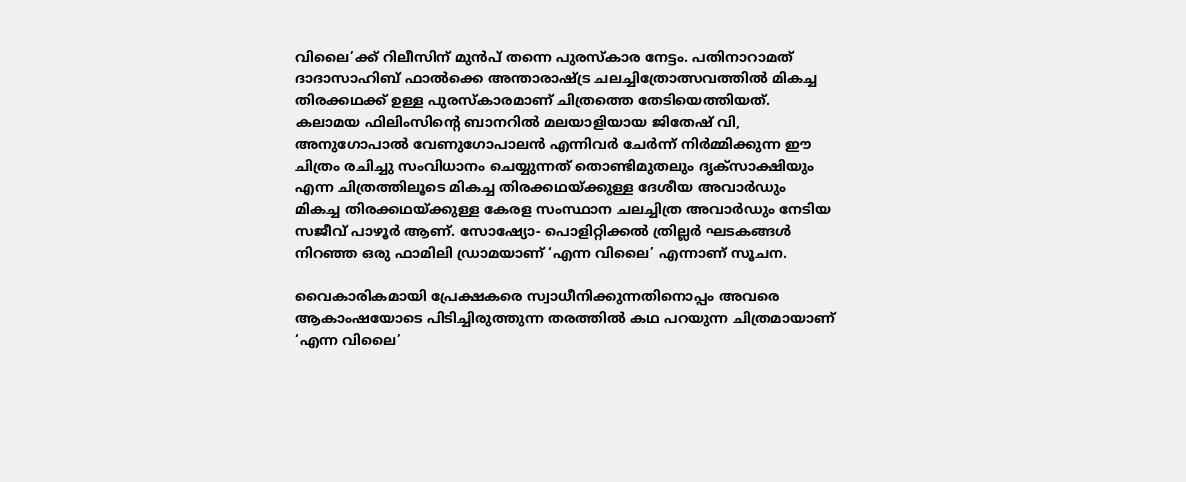വിലൈ’ക്ക് റിലീസിന് മുൻപ് തന്നെ പുരസ്‍കാര നേട്ടം. പതിനാറാമത് ദാദാസാഹിബ് ഫാൽക്കെ അന്താരാഷ്ട്ര ചലച്ചിത്രോത്സവത്തിൽ മികച്ച തിരക്കഥക്ക് ഉള്ള പുരസ്‍കാരമാണ് ചിത്രത്തെ തേടിയെത്തിയത്. കലാമയ ഫിലിംസിന്റെ ബാനറിൽ മലയാളിയായ ജിതേഷ് വി, അനുഗോപാൽ വേണുഗോപാലൻ എന്നിവർ ചേർന്ന് നിർമ്മിക്കുന്ന ഈ ചിത്രം രചിച്ചു സംവിധാനം ചെയ്യുന്നത് തൊണ്ടിമുതലും ദൃക്സാക്ഷിയും എന്ന ചിത്രത്തിലൂടെ മികച്ച തിരക്കഥയ്ക്കുള്ള ദേശീയ അവാർഡും മികച്ച തിരക്കഥയ്ക്കുള്ള കേരള സംസ്ഥാന ചലച്ചിത്ര അവാർഡും നേടിയ സജീവ് പാഴൂർ ആണ്. സോഷ്യോ- പൊളിറ്റിക്കൽ ത്രില്ലർ ഘടകങ്ങൾ നിറഞ്ഞ ഒരു ഫാമിലി ഡ്രാമയാണ് ‘എന്ന വിലൈ’ എന്നാണ് സൂചന.

വൈകാരികമായി പ്രേക്ഷകരെ സ്വാധീനിക്കുന്നതിനൊപ്പം അവരെ ആകാംഷയോടെ പിടിച്ചിരുത്തുന്ന തരത്തിൽ കഥ പറയുന്ന ചിത്രമായാണ് ‘എന്ന വിലൈ’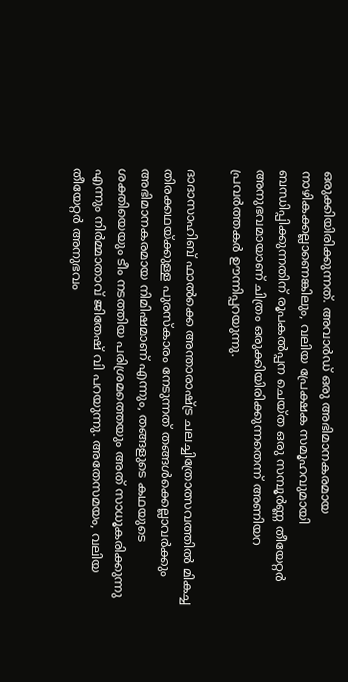ഒരുക്കിയിരിക്കുന്നത്. അവാർഡ് ഒരു അഭിമാനകരമായ നാഴികക്കല്ലാണെങ്കിലും, വലിയ പ്രേക്ഷക സമൂഹവുമായി ബന്ധിപ്പിക്കുന്നതിന് രൂപകൽപ്പന ചെയ്ത ഒരു സമ്പൂർണ്ണ തീയേറ്റർ അനുഭവമായാണ് ചിത്രം ഒരുക്കിയിരിക്കുന്നതെന്ന് അണിയറ പ്രവർത്തകർ ഊന്നിപ്പറയുന്നു.

ദാദാസാഹിബ് ഫാൽക്കെ അന്താരാഷ്ട്ര ചലച്ചിത്രോത്സവത്തിൽ മികച്ച തിരക്കഥയ്ക്കുള്ള പുരസ്കാരം നേടുന്നത് തങ്ങൾക്കെല്ലാവർക്കും അഭിമാനകരമായ നിമിഷമാണ് എന്നും, തങ്ങളുടെ കഥയുടെ ശക്തിയെയും ടീം നടത്തിയ പരിശ്രമത്തെയും അത് സാധൂകരിക്കുന്നു എന്നും നിർമ്മാതാവ് ജിതേഷ് വി പറയുന്നു. അതേസമയം, വലിയ തീയേറ്റർ അനുഭവം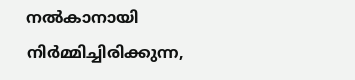നൽകാനായി നിർമ്മിച്ചിരിക്കുന്ന,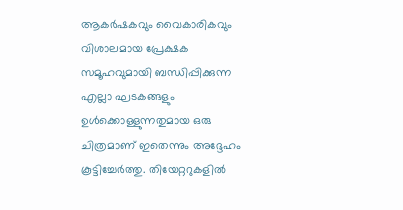ആകർഷകവും വൈകാരികവും വിശാലമായ പ്രേക്ഷക സമൂഹവുമായി ബന്ധിപ്പിക്കുന്ന എല്ലാ ഘടകങ്ങളും ഉൾക്കൊള്ളുന്നതുമായ ഒരു ചിത്രമാണ് ഇതെന്നും അദ്ദേഹം കൂട്ടിച്ചേർത്തു. തിയേറ്ററുകളിൽ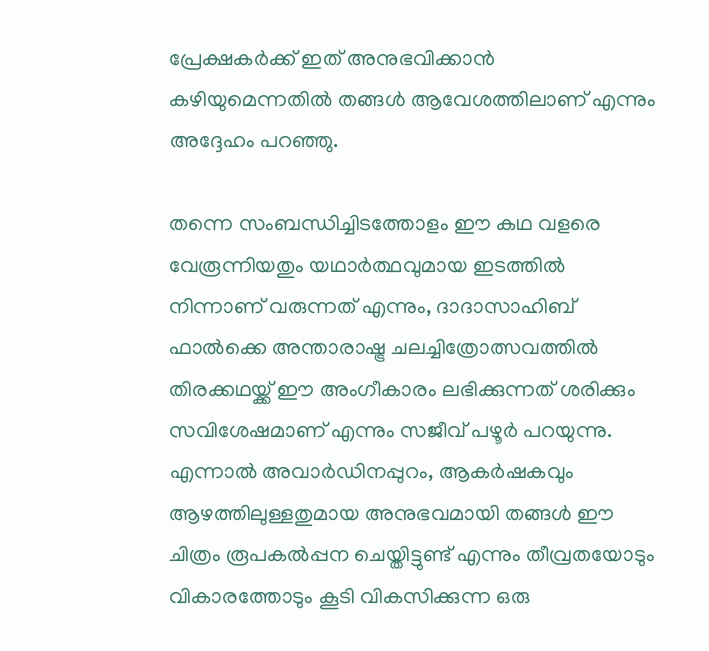പ്രേക്ഷകർക്ക് ഇത് അനുഭവിക്കാൻ കഴിയുമെന്നതിൽ തങ്ങൾ ആവേശത്തിലാണ് എന്നും അദ്ദേഹം പറഞ്ഞു.

തന്നെ സംബന്ധിച്ചിടത്തോളം ഈ കഥ വളരെ വേരൂന്നിയതും യഥാർത്ഥവുമായ ഇടത്തിൽ നിന്നാണ് വരുന്നത് എന്നും, ദാദാസാഹിബ് ഫാൽക്കെ അന്താരാഷ്ട്ര ചലച്ചിത്രോത്സവത്തിൽ തിരക്കഥയ്ക്ക് ഈ അംഗീകാരം ലഭിക്കുന്നത് ശരിക്കും സവിശേഷമാണ് എന്നും സജീവ് പഴൂർ പറയുന്നു. എന്നാൽ അവാർഡിനപ്പുറം, ആകർഷകവും ആഴത്തിലുള്ളതുമായ അനുഭവമായി തങ്ങൾ ഈ ചിത്രം രൂപകൽപ്പന ചെയ്തിട്ടുണ്ട് എന്നും തീവ്രതയോടും വികാരത്തോടും കൂടി വികസിക്കുന്ന ഒരു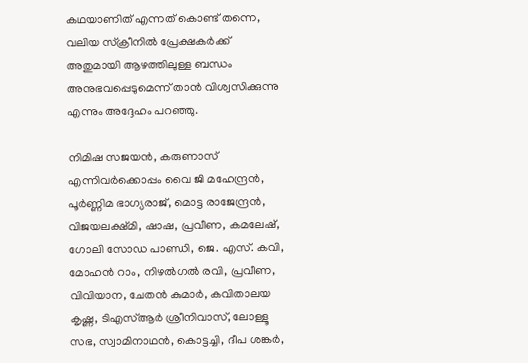കഥയാണിത് എന്നത് കൊണ്ട് തന്നെ, വലിയ സ്ക്രീനിൽ പ്രേക്ഷകർക്ക് അതുമായി ആഴത്തിലുള്ള ബന്ധം അനുഭവപ്പെടുമെന്ന് താൻ വിശ്വസിക്കുന്നു എന്നും അദ്ദേഹം പറഞ്ഞു.

നിമിഷ സജയൻ, കരുണാസ് എന്നിവർക്കൊപ്പം വൈ ജി മഹേന്ദ്രൻ, പൂർണ്ണിമ ഭാഗ്യരാജ്, മൊട്ട രാജേന്ദ്രൻ, വിജയലക്ഷ്മി, ഷാഷ, പ്രവീണ, കമലേഷ്, ഗോലി സോഡ പാണ്ഡി, ജെ. എസ്. കവി, മോഹൻ റാം, നിഴൽഗൽ രവി, പ്രവീണ, വിവിയാന, ചേതൻ കുമാർ, കവിതാലയ കൃഷ്ണ, ടിഎസ്ആർ ശ്രീനിവാസ്, ലോള്ളൂ സഭ, സ്വാമിനാഥൻ, കൊട്ടച്ചി, ദീപ ശങ്കർ,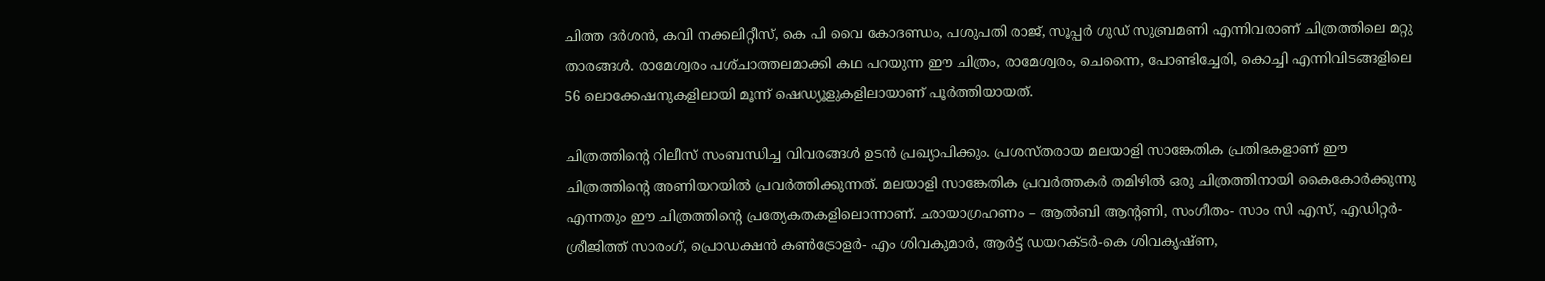ചിത്ത ദർശൻ, കവി നക്കലിറ്റീസ്, കെ പി വൈ കോദണ്ഡം, പശുപതി രാജ്, സൂപ്പർ ഗുഡ് സുബ്രമണി എന്നിവരാണ് ചിത്രത്തിലെ മറ്റു താരങ്ങൾ. രാമേശ്വരം പശ്‌ചാത്തലമാക്കി കഥ പറയുന്ന ഈ ചിത്രം, രാമേശ്വരം, ചെന്നൈ, പോണ്ടിച്ചേരി, കൊച്ചി എന്നിവിടങ്ങളിലെ 56 ലൊക്കേഷനുകളിലായി മൂന്ന് ഷെഡ്യൂളുകളിലായാണ് പൂർത്തിയായത്.

ചിത്രത്തിന്റെ റിലീസ് സംബന്ധിച്ച വിവരങ്ങൾ ഉടൻ പ്രഖ്യാപിക്കും. പ്രശസ്തരായ മലയാളി സാങ്കേതിക പ്രതിഭകളാണ് ഈ ചിത്രത്തിന്റെ അണിയറയിൽ പ്രവർത്തിക്കുന്നത്. മലയാളി സാങ്കേതിക പ്രവർത്തകർ തമിഴിൽ ഒരു ചിത്രത്തിനായി കൈകോർക്കുന്നു എന്നതും ഈ ചിത്രത്തിന്റെ പ്രത്യേകതകളിലൊന്നാണ്. ഛായാഗ്രഹണം – ആൽബി ആന്റണി, സംഗീതം- സാം സി എസ്, എഡിറ്റർ- ശ്രീജിത്ത് സാരംഗ്, പ്രൊഡക്ഷൻ കൺട്രോളർ- എം ശിവകുമാർ, ആർട്ട് ഡയറക്ടർ-കെ ശിവകൃഷ്ണ,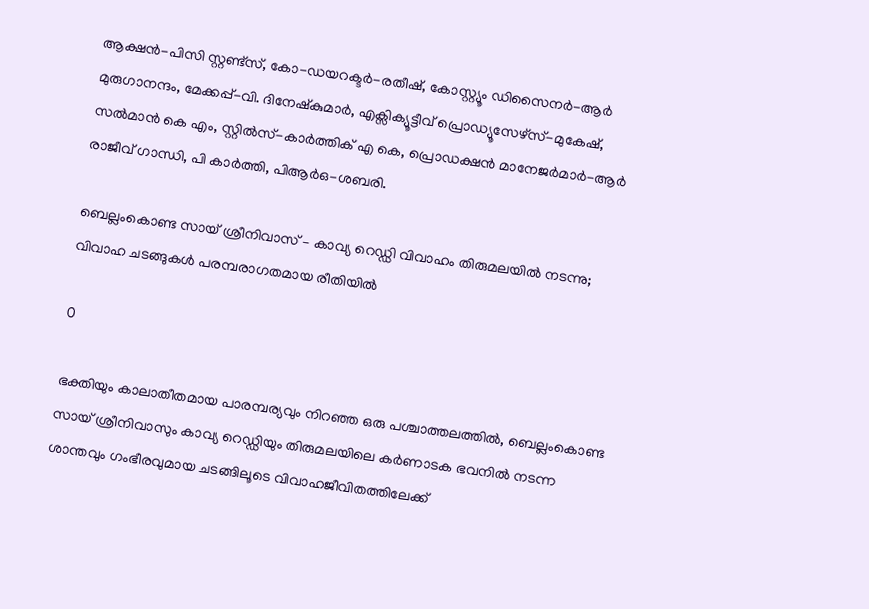ആക്ഷൻ-പിസി സ്റ്റണ്ട്സ്, കോ-ഡയറക്ടർ-രതീഷ്, കോസ്റ്റ്യൂം ഡിസൈനർ-ആർ മുരുഗാനന്ദം, മേക്കപ്പ്-വി. ദിനേഷ്കുമാർ, എക്സിക്യൂട്ടീവ് പ്രൊഡ്യൂസേഴ്സ്-മുകേഷ്, സൽമാൻ കെ എം, സ്റ്റിൽസ്-കാർത്തിക് എ കെ, പ്രൊഡക്ഷൻ മാനേജർമാർ-ആർ രാജീവ് ഗാന്ധി, പി കാർത്തി, പിആർഒ-ശബരി.

ബെല്ലംകൊണ്ട സായ് ശ്രീനിവാസ് – കാവ്യ റെഡ്ഡി വിവാഹം തിരുമലയിൽ നടന്നു; വിവാഹ ചടങ്ങുകൾ പരമ്പരാഗതമായ രീതിയിൽ

0

ഭക്തിയും കാലാതീതമായ പാരമ്പര്യവും നിറഞ്ഞ ഒരു പശ്ചാത്തലത്തിൽ, ബെല്ലംകൊണ്ട സായ് ശ്രീനിവാസും കാവ്യ റെഡ്ഡിയും തിരുമലയിലെ കർണാടക ഭവനിൽ നടന്ന ശാന്തവും ഗംഭീരവുമായ ചടങ്ങിലൂടെ വിവാഹജീവിതത്തിലേക്ക്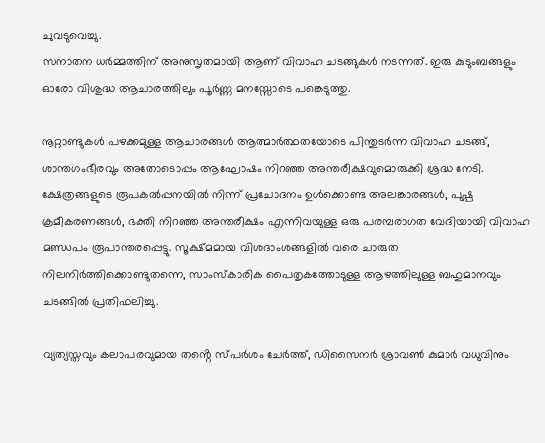ചുവടുവെച്ചു.
സനാതന ധർമ്മത്തിന് അനുസൃതമായി ആണ് വിവാഹ ചടങ്ങുകൾ നടന്നത്. ഇരു കുടുംബങ്ങളും ഓരോ വിശുദ്ധ ആചാരത്തിലും പൂർണ്ണ മനസ്സോടെ പങ്കെടുത്തു.

നൂറ്റാണ്ടുകൾ പഴക്കമുള്ള ആചാരങ്ങൾ ആത്മാർത്ഥതയോടെ പിന്തുടർന്ന വിവാഹ ചടങ്ങ്, ശാന്തഗംഭീരവും അതോടൊപ്പം ആഘോഷം നിറഞ്ഞ അന്തരീക്ഷവുമൊരുക്കി ശ്രദ്ധ നേടി. ക്ഷേത്രങ്ങളുടെ രൂപകൽപ്പനയിൽ നിന്ന് പ്രചോദനം ഉൾക്കൊണ്ട അലങ്കാരങ്ങൾ, പുഷ്പ ക്രമീകരണങ്ങൾ, ഭക്തി നിറഞ്ഞ അന്തരീക്ഷം എന്നിവയുള്ള ഒരു പരമ്പരാഗത വേദിയായി വിവാഹ മണ്ഡപം രൂപാന്തരപ്പെട്ടു. സൂക്ഷ്മമായ വിശദാംശങ്ങളിൽ വരെ ചാരുത നിലനിർത്തിക്കൊണ്ടുതന്നെ, സാംസ്കാരിക പൈതൃകത്തോടുള്ള ആഴത്തിലുള്ള ബഹുമാനവും ചടങ്ങിൽ പ്രതിഫലിച്ചു.

വ്യത്യസ്തവും കലാപരവുമായ തൻ്റെ സ്പർശം ചേർത്ത്, ഡിസൈനർ ശ്രാവൺ കുമാർ വധുവിനും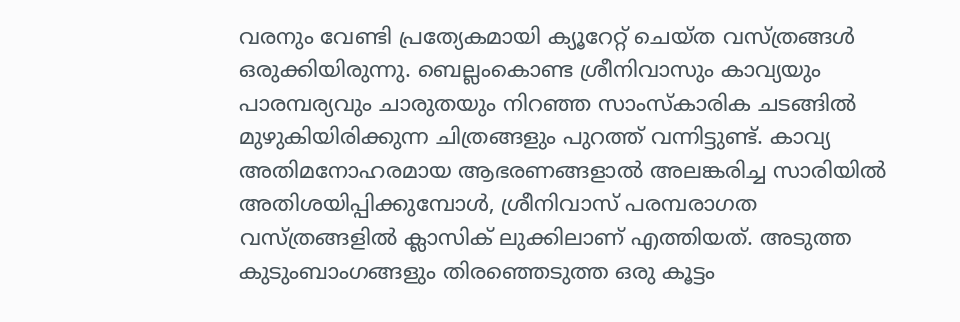വരനും വേണ്ടി പ്രത്യേകമായി ക്യൂറേറ്റ് ചെയ്ത വസ്ത്രങ്ങൾ ഒരുക്കിയിരുന്നു. ബെല്ലംകൊണ്ട ശ്രീനിവാസും കാവ്യയും പാരമ്പര്യവും ചാരുതയും നിറഞ്ഞ സാംസ്കാരിക ചടങ്ങിൽ മുഴുകിയിരിക്കുന്ന ചിത്രങ്ങളും പുറത്ത് വന്നിട്ടുണ്ട്. കാവ്യ അതിമനോഹരമായ ആഭരണങ്ങളാൽ അലങ്കരിച്ച സാരിയിൽ അതിശയിപ്പിക്കുമ്പോൾ, ശ്രീനിവാസ് പരമ്പരാഗത വസ്ത്രങ്ങളിൽ ക്ലാസിക് ലുക്കിലാണ് എത്തിയത്. അടുത്ത കുടുംബാംഗങ്ങളും തിരഞ്ഞെടുത്ത ഒരു കൂട്ടം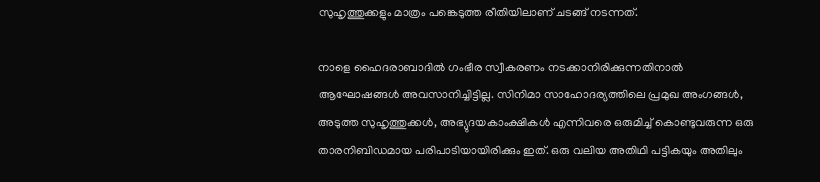സുഹൃത്തുക്കളും മാത്രം പങ്കെടുത്ത രീതിയിലാണ് ചടങ്ങ് നടന്നത്.

നാളെ ഹൈദരാബാദിൽ ഗംഭീര സ്വീകരണം നടക്കാനിരിക്കുന്നതിനാൽ ആഘോഷങ്ങൾ അവസാനിച്ചിട്ടില്ല. സിനിമാ സാഹോദര്യത്തിലെ പ്രമുഖ അംഗങ്ങൾ, അടുത്ത സുഹൃത്തുക്കൾ, അഭ്യുദയകാംക്ഷികൾ എന്നിവരെ ഒരുമിച്ച് കൊണ്ടുവരുന്ന ഒരു താരനിബിഡമായ പരിപാടിയായിരിക്കും ഇത്. ഒരു വലിയ അതിഥി പട്ടികയും അതിലും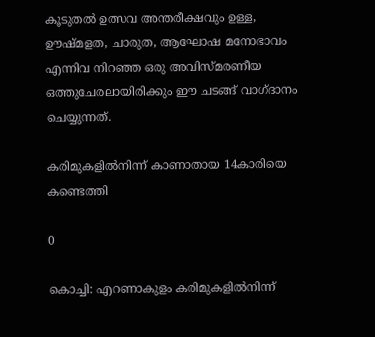കൂടുതൽ ഉത്സവ അന്തരീക്ഷവും ഉള്ള, ഊഷ്മളത, ചാരുത, ആഘോഷ മനോഭാവം എന്നിവ നിറഞ്ഞ ഒരു അവിസ്മരണീയ ഒത്തുചേരലായിരിക്കും ഈ ചടങ്ങ് വാഗ്ദാനം ചെയ്യുന്നത്.

കരിമുകളിൽനിന്ന് കാണാതായ 14കാരിയെ കണ്ടെത്തി

0

കൊച്ചി: എറണാകുളം കരിമുകളിൽനിന്ന്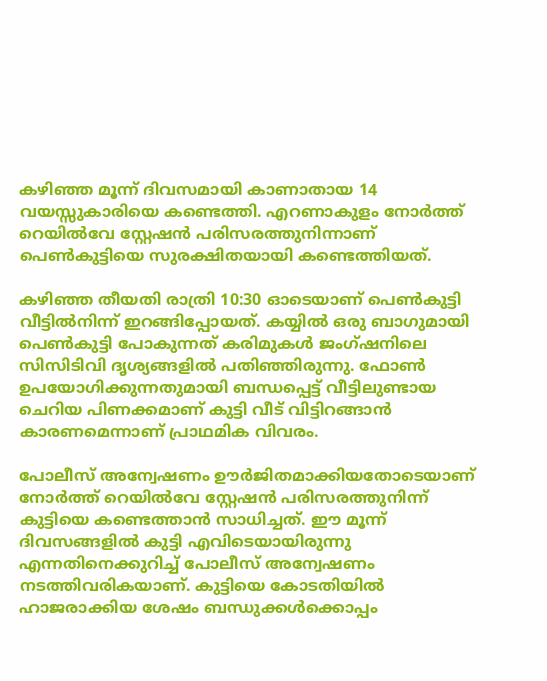കഴിഞ്ഞ മൂന്ന് ദിവസമായി കാണാതായ 14 വയസ്സുകാരിയെ കണ്ടെത്തി. എറണാകുളം നോർത്ത് റെയിൽവേ സ്റ്റേഷൻ പരിസരത്തുനിന്നാണ് പെൺകുട്ടിയെ സുരക്ഷിതയായി കണ്ടെത്തിയത്.

കഴിഞ്ഞ തീയതി രാത്രി 10:30 ഓടെയാണ് പെൺകുട്ടി വീട്ടിൽനിന്ന് ഇറങ്ങിപ്പോയത്. കയ്യിൽ ഒരു ബാഗുമായി പെൺകുട്ടി പോകുന്നത് കരിമുകൾ ജംഗ്ഷനിലെ സിസിടിവി ദൃശ്യങ്ങളിൽ പതിഞ്ഞിരുന്നു. ഫോൺ ഉപയോഗിക്കുന്നതുമായി ബന്ധപ്പെട്ട് വീട്ടിലുണ്ടായ ചെറിയ പിണക്കമാണ് കുട്ടി വീട് വിട്ടിറങ്ങാൻ കാരണമെന്നാണ് പ്രാഥമിക വിവരം.

പോലീസ് അന്വേഷണം ഊർജിതമാക്കിയതോടെയാണ് നോർത്ത് റെയിൽവേ സ്റ്റേഷൻ പരിസരത്തുനിന്ന് കുട്ടിയെ കണ്ടെത്താൻ സാധിച്ചത്. ഈ മൂന്ന് ദിവസങ്ങളിൽ കുട്ടി എവിടെയായിരുന്നു എന്നതിനെക്കുറിച്ച് പോലീസ് അന്വേഷണം നടത്തിവരികയാണ്. കുട്ടിയെ കോടതിയിൽ ഹാജരാക്കിയ ശേഷം ബന്ധുക്കൾക്കൊപ്പം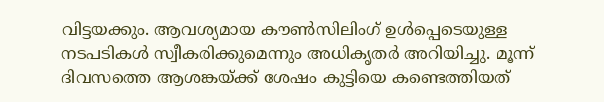വിട്ടയക്കും. ആവശ്യമായ കൗൺസിലിംഗ് ഉൾപ്പെടെയുള്ള നടപടികൾ സ്വീകരിക്കുമെന്നും അധികൃതർ അറിയിച്ചു. മൂന്ന് ദിവസത്തെ ആശങ്കയ്ക്ക് ശേഷം കുട്ടിയെ കണ്ടെത്തിയത്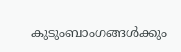കുടുംബാംഗങ്ങൾക്കും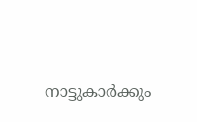നാട്ടുകാർക്കും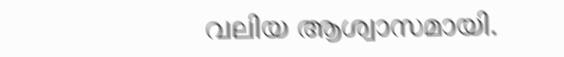വലിയ ആശ്വാസമായി.